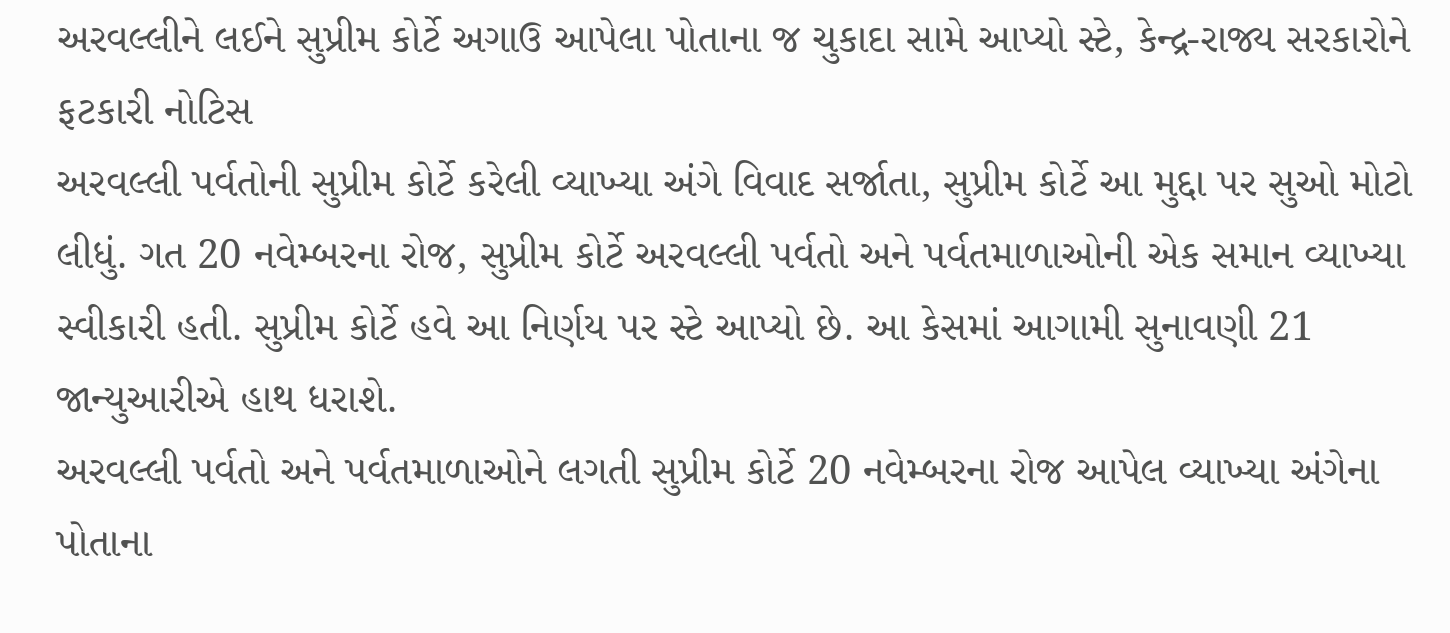અરવલ્લીને લઈને સુપ્રીમ કોર્ટે અગાઉ આપેલા પોતાના જ ચુકાદા સામે આપ્યો સ્ટે, કેન્દ્ર-રાજ્ય સરકારોને ફટકારી નોટિસ
અરવલ્લી પર્વતોની સુપ્રીમ કોર્ટે કરેલી વ્યાખ્યા અંગે વિવાદ સર્જાતા, સુપ્રીમ કોર્ટે આ મુદ્દા પર સુઓ મોટો લીધું. ગત 20 નવેમ્બરના રોજ, સુપ્રીમ કોર્ટે અરવલ્લી પર્વતો અને પર્વતમાળાઓની એક સમાન વ્યાખ્યા સ્વીકારી હતી. સુપ્રીમ કોર્ટે હવે આ નિર્ણય પર સ્ટે આપ્યો છે. આ કેસમાં આગામી સુનાવણી 21 જાન્યુઆરીએ હાથ ધરાશે.
અરવલ્લી પર્વતો અને પર્વતમાળાઓને લગતી સુપ્રીમ કોર્ટે 20 નવેમ્બરના રોજ આપેલ વ્યાખ્યા અંગેના પોતાના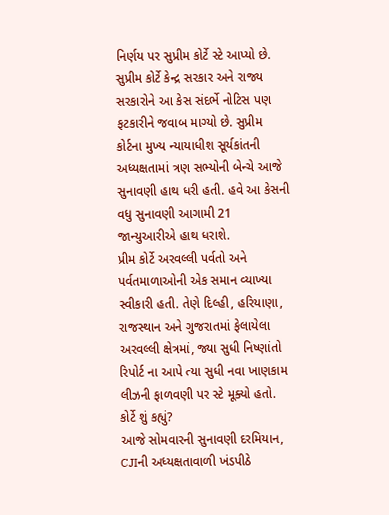નિર્ણય પર સુપ્રીમ કોર્ટે સ્ટે આપ્યો છે. સુપ્રીમ કોર્ટે કેન્દ્ર સરકાર અને રાજ્ય સરકારોને આ કેસ સંદર્ભે નોટિસ પણ ફટકારીને જવાબ માગ્યો છે. સુપ્રીમ કોર્ટના મુખ્ય ન્યાયાધીશ સૂર્યકાંતની અધ્યક્ષતામાં ત્રણ સભ્યોની બેન્ચે આજે સુનાવણી હાથ ધરી હતી. હવે આ કેસની વધુ સુનાવણી આગામી 21 જાન્યુઆરીએ હાથ ધરાશે.
પ્રીમ કોર્ટે અરવલ્લી પર્વતો અને પર્વતમાળાઓની એક સમાન વ્યાખ્યા સ્વીકારી હતી. તેણે દિલ્હી, હરિયાણા, રાજસ્થાન અને ગુજરાતમાં ફેલાયેલા અરવલ્લી ક્ષેત્રમાં, જ્યા સુધી નિષ્ણાંતો રિપોર્ટ ના આપે ત્યા સુધી નવા ખાણકામ લીઝની ફાળવણી પર સ્ટે મૂક્યો હતો.
કોર્ટે શું કહ્યું?
આજે સોમવારની સુનાવણી દરમિયાન, CJIની અધ્યક્ષતાવાળી ખંડપીઠે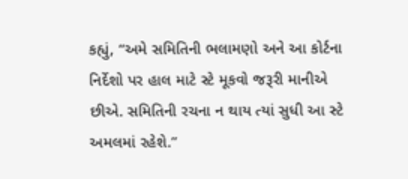કહ્યું, “અમે સમિતિની ભલામણો અને આ કોર્ટના નિર્દેશો પર હાલ માટે સ્ટે મૂકવો જરૂરી માનીએ છીએ. સમિતિની રચના ન થાય ત્યાં સુધી આ સ્ટે અમલમાં રહેશે.”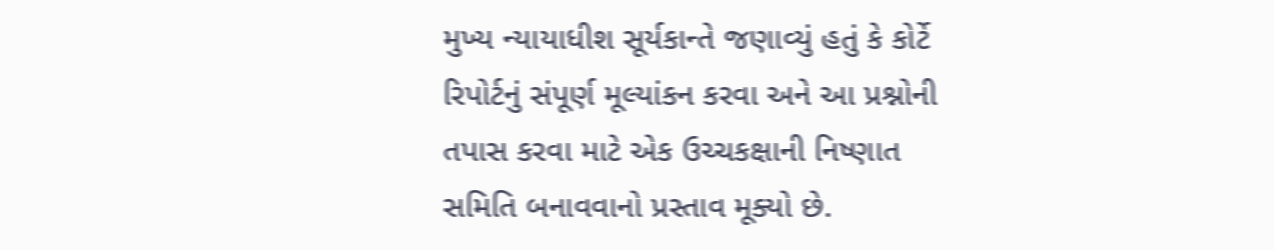મુખ્ય ન્યાયાધીશ સૂર્યકાન્તે જણાવ્યું હતું કે કોર્ટે રિપોર્ટનું સંપૂર્ણ મૂલ્યાંકન કરવા અને આ પ્રશ્નોની તપાસ કરવા માટે એક ઉચ્ચકક્ષાની નિષ્ણાત સમિતિ બનાવવાનો પ્રસ્તાવ મૂક્યો છે.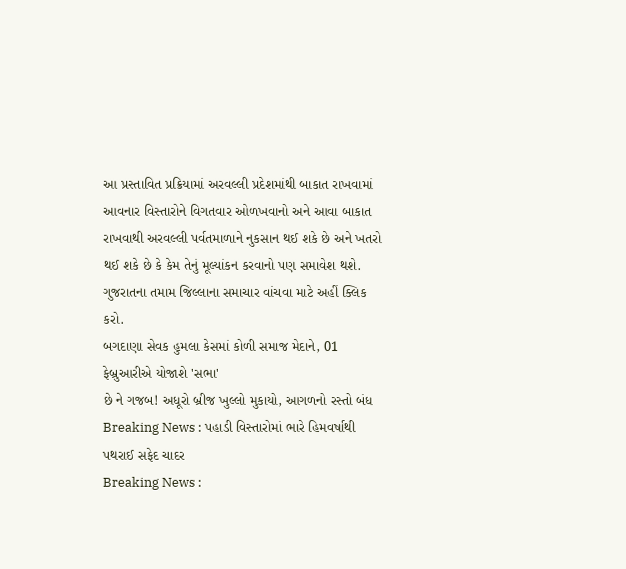આ પ્રસ્તાવિત પ્રક્રિયામાં અરવલ્લી પ્રદેશમાંથી બાકાત રાખવામાં આવનાર વિસ્તારોને વિગતવાર ઓળખવાનો અને આવા બાકાત રાખવાથી અરવલ્લી પર્વતમાળાને નુકસાન થઈ શકે છે અને ખતરો થઈ શકે છે કે કેમ તેનું મૂલ્યાંકન કરવાનો પણ સમાવેશ થશે.
ગુજરાતના તમામ જિલ્લાના સમાચાર વાંચવા માટે અહીં ક્લિક કરો.
બગદાણા સેવક હુમલા કેસમાં કોળી સમાજ મેદાને, 01 ફેબ્રુઆરીએ યોજાશે 'સભા'
છે ને ગજબ! અધૂરો બ્રીજ ખુલ્લો મુકાયો, આગળનો રસ્તો બંધ
Breaking News : પહાડી વિસ્તારોમાં ભારે હિમવર્ષાથી પથરાઈ સફેદ ચાદર
Breaking News :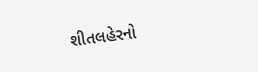શીતલહેરનો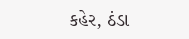કહેર, ઠંડા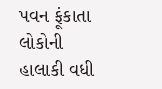પવન ફૂંકાતા લોકોની હાલાકી વધી